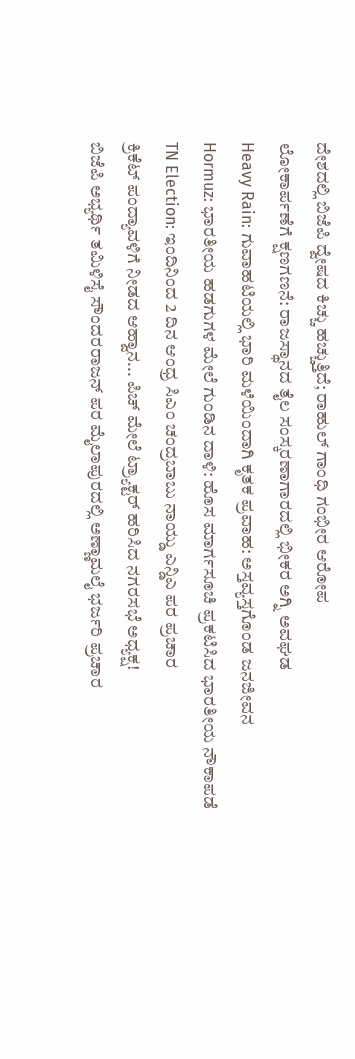ದೇಶದಲ್ಲಿ ಬಿಜೆಪಿ ದ್ವೇಷದ ಕಿಚ್ಚು ಹಚ್ಚುತ್ತಿದೆ; ರಾಹುಲ್ ಗಾಂಧಿ ಗಂಭೀರ ಆರೋಪ
ಲೋಕಾರ್ಪಣೆಗೆ ಕ್ಷಣಗಣನೆ: ರಾಜಸ್ಥಾನದ ತೈಲ ಸಂಸ್ಕರಣಾಗಾರದಲ್ಲಿ ಭೀಕರ ಅಗ್ನಿ ಅವಘಡ
Heavy Rain: ಗುವಾಹಟಿಯಲ್ಲಿ ಭಾರಿ ಮಳೆಯಿಂದಾಗಿ ಕೃತಕ ಪ್ರವಾಹ: ಅಸ್ತವ್ಯಸ್ತಗೊಂಡ ಜನಜೀವನ
Hormuz: ಭಾರತೀಯ ಹಡಗುಗಳ ಮೇಲೆ ಗುಂಡಿನ ದಾಳಿ: ಹೊಸ ಮಾರ್ಗಸೂಚಿ ಪ್ರಕಟಿಸಿದ ಭಾರತೀಯ ನೌಕಾಪಡೆ
TN Election: ಇಂದಿನಿಂದ 2 ದಿನ ಆಂಧ್ರ ಸಿಎಂ ಚಂದ್ರಬಾಬು ನಾಯ್ಡು ಎನ್ಡಿಎ ಪರ ಪ್ರಚಾರ
ಕ್ರಿಕೆಟ್ ಪಂದ್ಯಾವಳಿಗೆ ನೀಡದ ಆಹ್ವಾನ... ಪಿಚ್ ಮೇಲೆ ಟ್ರ್ಯಾಕ್ಟರ್ ಹರಿಸಿದ ನಗರಸಭೆ ಅಧ್ಯಕ್ಷ!
ಬಿಜೆಪಿ ಅಭ್ಯರ್ಥಿ ತಮಿಳಿಸೈ ಸೌಂದರರಾಜನ್ ಪರ ಮೈಲಾಪುರದಲ್ಲಿ ಅಣ್ಣಾಮಲೈ ಭರ್ಜರಿ ಪ್ರಚಾರ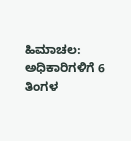ಹಿಮಾಚಲ: ಅಧಿಕಾರಿಗಳಿಗೆ 6 ತಿಂಗಳ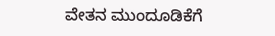ವೇತನ ಮುಂದೂಡಿಕೆಗೆ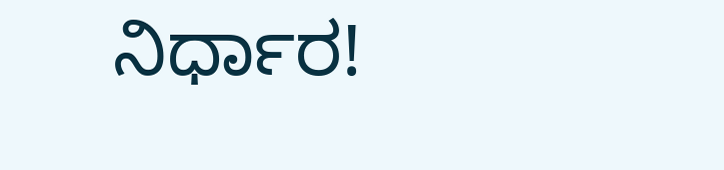ನಿರ್ಧಾರ!